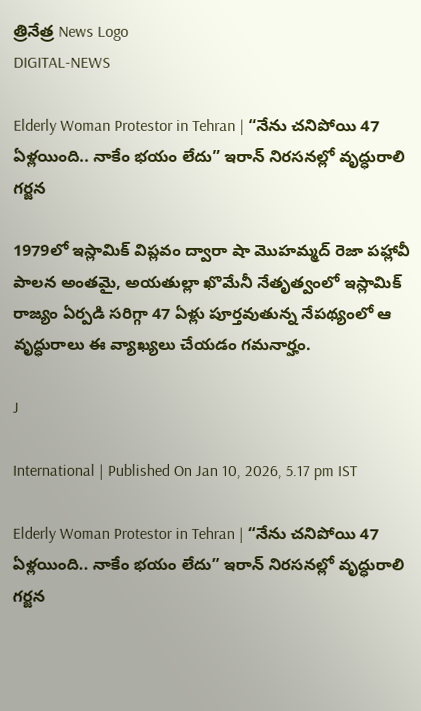త్రినేత్ర News Logo
DIGITAL-NEWS

Elderly Woman Protestor in Tehran | “నేను చనిపోయి 47 ఏళ్లయింది.. నాకేం భయం లేదు” ఇరాన్ నిరసనల్లో వృద్ధురాలి గర్జన

1979లో ఇస్లామిక్ విప్లవం ద్వారా షా మొహమ్మద్ రెజా పహ్లావీ పాలన అంతమై, అయతుల్లా ఖొమేనీ నేతృత్వంలో ఇస్లామిక్ రాజ్యం ఏర్పడి సరిగ్గా 47 ఏళ్లు పూర్తవుతున్న నేపథ్యంలో ఆ వృద్ధురాలు ఈ వ్యాఖ్యలు చేయడం గమనార్హం.

J

International | Published On Jan 10, 2026, 5.17 pm IST

Elderly Woman Protestor in Tehran | “నేను చనిపోయి 47 ఏళ్లయింది.. నాకేం భయం లేదు” ఇరాన్ నిరసనల్లో వృద్ధురాలి గర్జన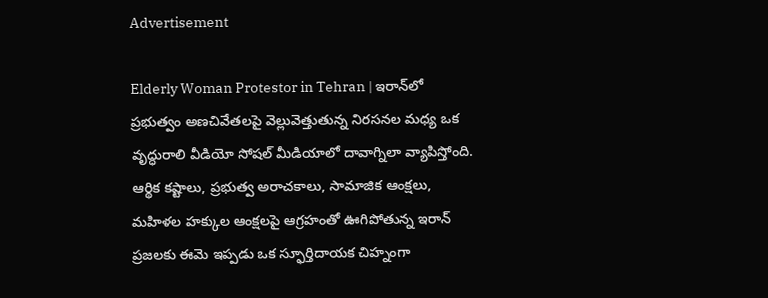Advertisement

Elderly Woman Protestor in Tehran | ఇరాన్‌లో ప్రభుత్వం అణచివేతలపై వెల్లువెత్తుతున్న నిరసనల మధ్య ఒక వృద్ధురాలి వీడియో సోషల్ మీడియాలో దావాగ్నిలా వ్యాపిస్తోంది. ఆర్థిక కష్టాలు, ప్రభుత్వ అరాచకాలు, సామాజిక ఆంక్షలు, మహిళల హక్కుల ఆంక్షలపై ఆగ్రహంతో ఊగిపోతున్న ఇరాన్ ప్రజలకు ఈమె ఇప్పడు ఒక స్ఫూర్తిదాయక చిహ్నంగా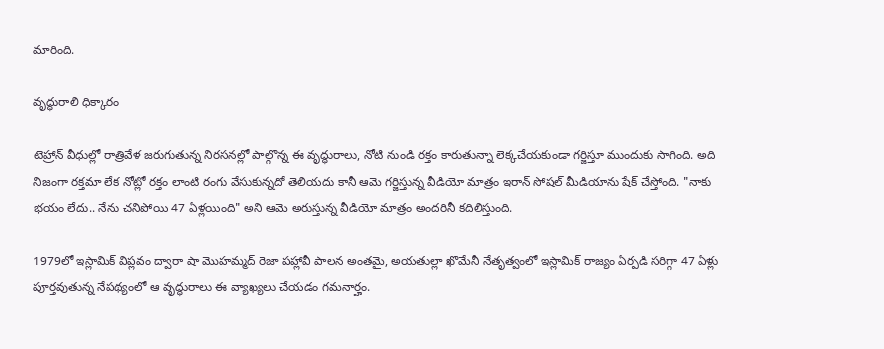మారింది.

వృద్ధురాలి ధిక్కారం

టెహ్రాన్ వీధుల్లో రాత్రివేళ జరుగుతున్న నిరసనల్లో పాల్గొన్న ఈ వృద్ధురాలు, నోటి నుండి రక్తం కారుతున్నా లెక్కచేయకుండా గర్జిస్తూ ముందుకు సాగింది. అది నిజంగా రక్తమా లేక నోట్లో రక్తం లాంటి రంగు వేసుకున్నదో తెలియదు కానీ ఆమె గర్జిస్తున్న వీడియో మాత్రం ఇరాన్ సోషల్ మీడియాను షేక్ చేస్తోంది. "నాకు భయం లేదు.. నేను చనిపోయి 47 ఏళ్లయింది" అని ఆమె అరుస్తున్న వీడియో మాత్రం అందరినీ కదిలిస్తుంది.

1979లో ఇస్లామిక్ విప్లవం ద్వారా షా మొహమ్మద్ రెజా పహ్లావీ పాలన అంతమై, అయతుల్లా ఖొమేనీ నేతృత్వంలో ఇస్లామిక్ రాజ్యం ఏర్పడి సరిగ్గా 47 ఏళ్లు పూర్తవుతున్న నేపథ్యంలో ఆ వృద్ధురాలు ఈ వ్యాఖ్యలు చేయడం గమనార్హం.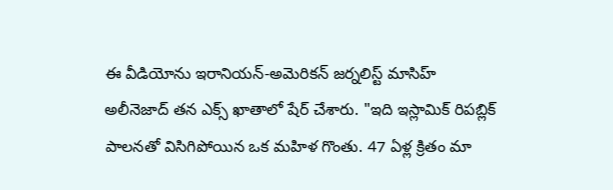ఈ వీడియోను ఇరానియన్-అమెరికన్ జర్నలిస్ట్ మాసిహ్ అలీనెజాద్ తన ఎక్స్‌ ఖాతాలో షేర్ చేశారు. "ఇది ఇస్లామిక్ రిపబ్లిక్ పాలనతో విసిగిపోయిన ఒక మహిళ గొంతు. 47 ఏళ్ల క్రితం మా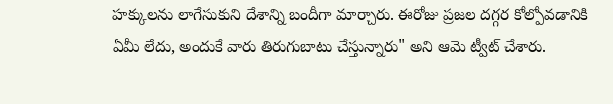హక్కులను లాగేసుకుని దేశాన్ని బందీగా మార్చారు. ఈరోజు ప్రజల దగ్గర కోల్పోవడానికి ఏమీ లేదు, అందుకే వారు తిరుగుబాటు చేస్తున్నారు" అని ఆమె ట్వీట్ చేశారు.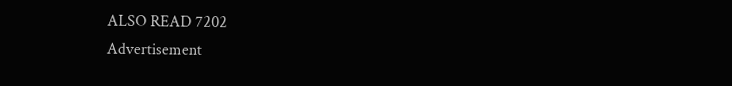ALSO READ 7202
Advertisement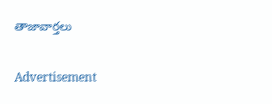తాజావార్తలు

Advertisement